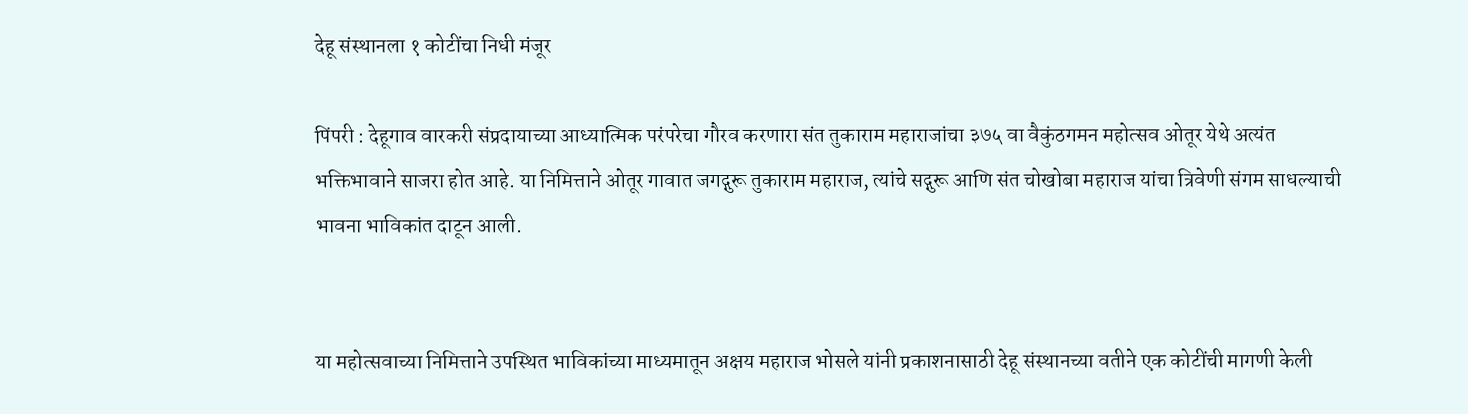देहू संस्थानला १ कोटींचा निधी मंजूर

पिंपरी : देहूगाव वारकरी संप्रदायाच्या आध्यात्मिक परंपरेचा गौरव करणारा संत तुकाराम महाराजांचा ३७५ वा वैकुंठगमन महोत्सव ओतूर येथे अत्यंत भक्तिभावाने साजरा होत आहे. या निमित्ताने ओतूर गावात जगद्गुरू तुकाराम महाराज, त्यांचे सद्गुरू आणि संत चोखोबा महाराज यांचा त्रिवेणी संगम साधल्याची भावना भाविकांत दाटून आली.


या महोत्सवाच्या निमित्ताने उपस्थित भाविकांच्या माध्यमातून अक्षय महाराज भोसले यांनी प्रकाशनासाठी देहू संस्थानच्या वतीने एक कोटींची मागणी केली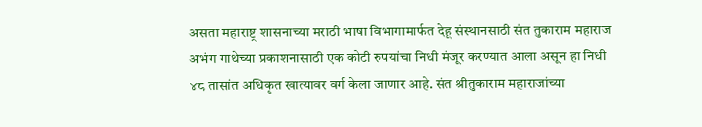असता महाराष्ट्र शासनाच्या मराठी भाषा विभागामार्फत देहू संस्थानसाठी संत तुकाराम महाराज अभंग गाथेच्या प्रकाशनासाठी एक कोटी रुपयांचा निधी मंजूर करण्यात आला असून हा निधी ४८ तासांत अधिकृत खात्यावर वर्ग केला जाणार आहे. संत श्रीतुकाराम महाराजांच्या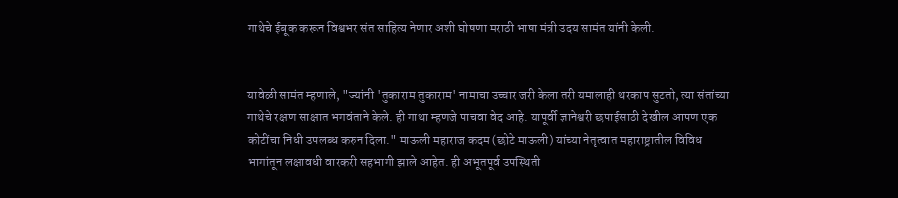गाथेचे ईबूक करून विश्वभर संत साहित्य नेणार अशी घोषणा मराठी भाषा मंत्री उदय सामंत यांनी केली.


यावेळी सामंत म्हणाले, "ज्यांनी 'तुकाराम तुकाराम' नामाचा उच्चार जरी केला तरी यमालाही थरकाप सुटतो, त्या संतांच्या गाथेचे रक्षण साक्षात भगवंताने केले. ही गाथा म्हणजे पाचवा वेद आहे. यापूर्वी ज्ञानेश्वरी छपाईसाठी देखील आपण एक कोटींचा निधी उपलब्ध करुन दिला." माऊली महाराज कदम (छोटे माऊली) यांच्या नेतृत्वात महाराष्ट्रातील विविध भागांतून लक्षावधी वारकरी सहभागी झाले आहेत. ही अभूतपूर्व उपस्थिती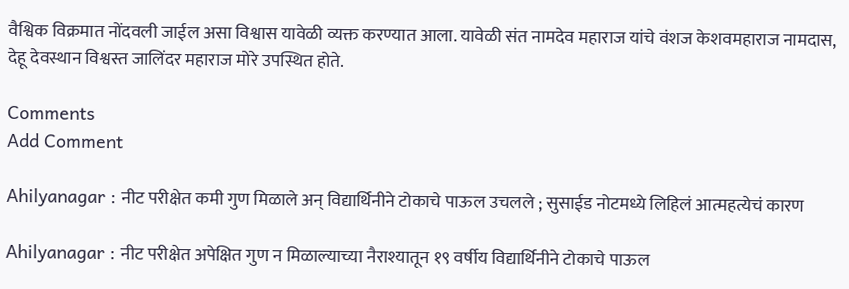वैश्विक विक्रमात नोंदवली जाईल असा विश्वास यावेळी व्यक्त करण्यात आला. यावेळी संत नामदेव महाराज यांचे वंशज केशवमहाराज नामदास, देहू देवस्थान विश्वस्त जालिंदर महाराज मोरे उपस्थित होते.

Comments
Add Comment

Ahilyanagar : नीट परीक्षेत कमी गुण मिळाले अन् विद्यार्थिनीने टोकाचे पाऊल उचलले ; सुसाईड नोटमध्ये लिहिलं आत्महत्येचं कारण

Ahilyanagar : नीट परीक्षेत अपेक्षित गुण न मिळाल्याच्या नैराश्यातून १९ वर्षीय विद्यार्थिनीने टोकाचे पाऊल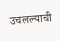उचलल्याची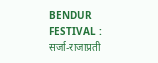BENDUR FESTIVAL : सर्जा-राजाप्रती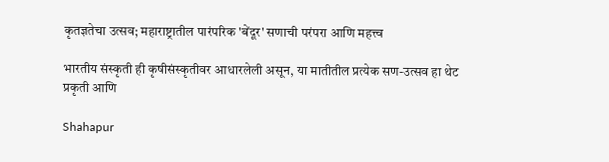कृतज्ञतेचा उत्सव; महाराष्ट्रातील पारंपरिक 'बेंदूर' सणाची परंपरा आणि महत्त्व

भारतीय संस्कृती ही कृषीसंस्कृतीवर आधारलेली असून, या मातीतील प्रत्येक सण-उत्सव हा थेट प्रकृती आणि

Shahapur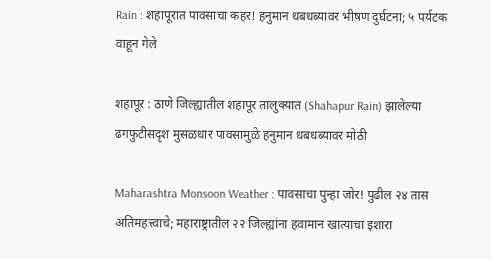Rain : शहापूरात पावसाचा कहर! हनुमान धबधब्यावर भीषण दुर्घटना; ५ पर्यटक वाहून गेले

शहापूर : ठाणे जिल्ह्यातील शहापूर तालुक्यात (Shahapur Rain) झालेल्या ढगफुटीसदृश मुसळधार पावसामुळे हनुमान धबधब्यावर मोठी

Maharashtra Monsoon Weather : पावसाचा पुन्हा जोर! पुढील २४ तास अतिमहत्त्वाचे; महाराष्ट्रातील २२ जिल्ह्यांना हवामान खात्याचा इशारा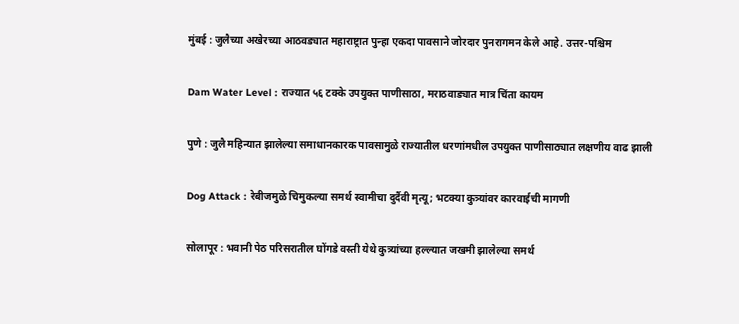मुंबई : जुलैच्या अखेरच्या आठवड्यात महाराष्ट्रात पुन्हा एकदा पावसाने जोरदार पुनरागमन केले आहे. उत्तर-पश्चिम

Dam Water Level : राज्यात ५६ टक्के उपयुक्त पाणीसाठा, मराठवाड्यात मात्र चिंता कायम

पुणे : जुलै महिन्यात झालेल्या समाधानकारक पावसामुळे राज्यातील धरणांमधील उपयुक्त पाणीसाठ्यात लक्षणीय वाढ झाली

Dog Attack : रेबीजमुळे चिमुकल्या समर्थ स्वामीचा दुर्दैवी मृत्यू; भटक्या कुत्र्यांवर कारवाईची मागणी

सोलापूर : भवानी पेठ परिसरातील घोंगडे वस्ती येथे कुत्र्यांच्या हल्ल्यात जखमी झालेल्या समर्थ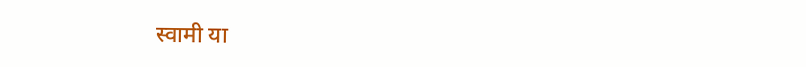स्वामी या